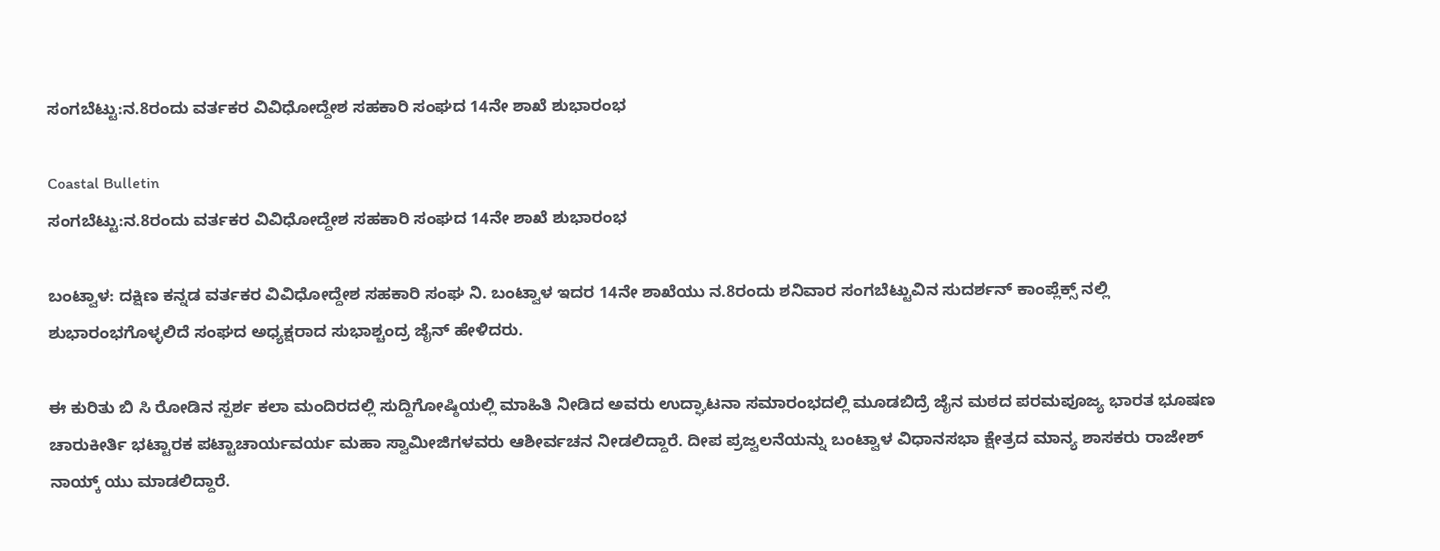ಸಂಗಬೆಟ್ಟು:ನ.8ರಂದು ವರ್ತಕರ ವಿವಿಧೋದ್ದೇಶ ಸಹಕಾರಿ ಸಂಘದ 14ನೇ ಶಾಖೆ ಶುಭಾರಂಭ

Coastal Bulletin
ಸಂಗಬೆಟ್ಟು:ನ.8ರಂದು ವರ್ತಕರ ವಿವಿಧೋದ್ದೇಶ ಸಹಕಾರಿ ಸಂಘದ 14ನೇ ಶಾಖೆ ಶುಭಾರಂಭ

ಬಂಟ್ವಾಳ: ದಕ್ಷಿಣ ಕನ್ನಡ ವರ್ತಕರ ವಿವಿಧೋದ್ದೇಶ ಸಹಕಾರಿ ಸಂಘ ನಿ. ಬಂಟ್ವಾಳ ಇದರ 14ನೇ ಶಾಖೆಯು ನ.8ರಂದು ಶನಿವಾರ ಸಂಗಬೆಟ್ಟುವಿನ ಸುದರ್ಶನ್ ಕಾಂಪ್ಲೆಕ್ಸ್ ನಲ್ಲಿ ಶುಭಾರಂಭಗೊಳ್ಳಲಿದೆ ಸಂಘದ ಅಧ್ಯಕ್ಷರಾದ ಸುಭಾಶ್ಚಂದ್ರ ಜೈನ್‌ ಹೇಳಿದರು.

ಈ ಕುರಿತು ಬಿ ಸಿ ರೋಡಿನ ಸ್ಪರ್ಶ ಕಲಾ ಮಂದಿರದಲ್ಲಿ ಸುದ್ದಿಗೋಷ್ಠಿಯಲ್ಲಿ ಮಾಹಿತಿ ನೀಡಿದ ಅವರು ಉದ್ಘಾಟನಾ ಸಮಾರಂಭದಲ್ಲಿ ಮೂಡಬಿದ್ರೆ ಜೈನ ಮಠದ ಪರಮಪೂಜ್ಯ ಭಾರತ ಭೂಷಣ ಚಾರುಕೀರ್ತಿ ಭಟ್ಟಾರಕ ಪಟ್ಟಾಚಾರ್ಯವರ್ಯ ಮಹಾ ಸ್ವಾಮೀಜಿಗಳವರು ಆಶೀರ್ವಚನ ನೀಡಲಿದ್ದಾರೆ. ದೀಪ ಪ್ರಜ್ವಲನೆಯನ್ನು ಬಂಟ್ವಾಳ ವಿಧಾನಸಭಾ ಕ್ಷೇತ್ರದ ಮಾನ್ಯ ಶಾಸಕರು ರಾಜೇಶ್ ನಾಯ್ಕ್ ಯು ಮಾಡಲಿದ್ದಾರೆ.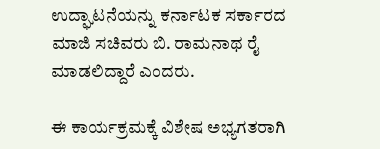ಉದ್ಘಾಟನೆಯನ್ನು ಕರ್ನಾಟಕ ಸರ್ಕಾರದ ಮಾಜಿ ಸಚಿವರು ಬಿ. ರಾಮನಾಥ ರೈ ಮಾಡಲಿದ್ದಾರೆ ಎಂದರು.

ಈ ಕಾರ್ಯಕ್ರಮಕ್ಕೆ ವಿಶೇಷ ಅಭ್ಯಗತರಾಗಿ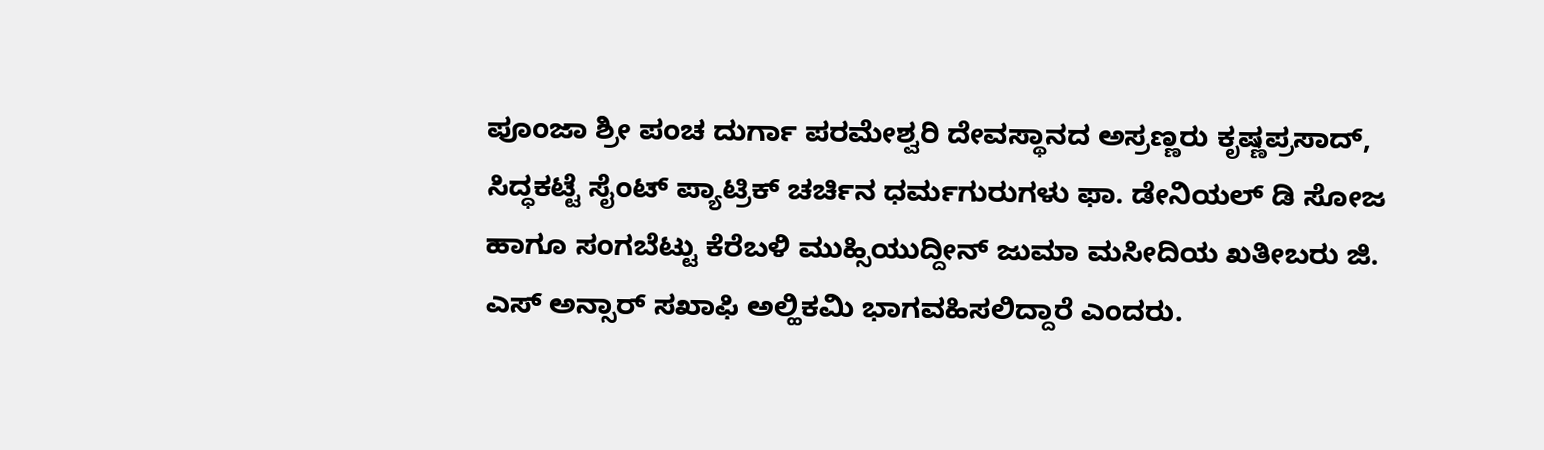ಪೂಂಜಾ ಶ್ರೀ ಪಂಚ ದುರ್ಗಾ ಪರಮೇಶ್ವರಿ ದೇವಸ್ಥಾನದ ಅಸ್ರಣ್ಣರು ಕೃಷ್ಣಪ್ರಸಾದ್, ಸಿದ್ಧಕಟ್ಟೆ ಸೈಂಟ್ ಪ್ಯಾಟ್ರಿಕ್ ಚರ್ಚಿನ ಧರ್ಮಗುರುಗಳು ಫಾ. ಡೇನಿಯಲ್ ಡಿ ಸೋಜ ಹಾಗೂ ಸಂಗಬೆಟ್ಟು ಕೆರೆಬಳಿ ಮುಹ್ಸಿಯುದ್ದೀನ್ ಜುಮಾ ಮಸೀದಿಯ ಖತೀಬರು ಜಿ. ಎಸ್ ಅನ್ಸಾರ್ ಸಖಾಫಿ ಅಲ್ಹಿಕಮಿ ಭಾಗವಹಿಸಲಿದ್ದಾರೆ ಎಂದರು.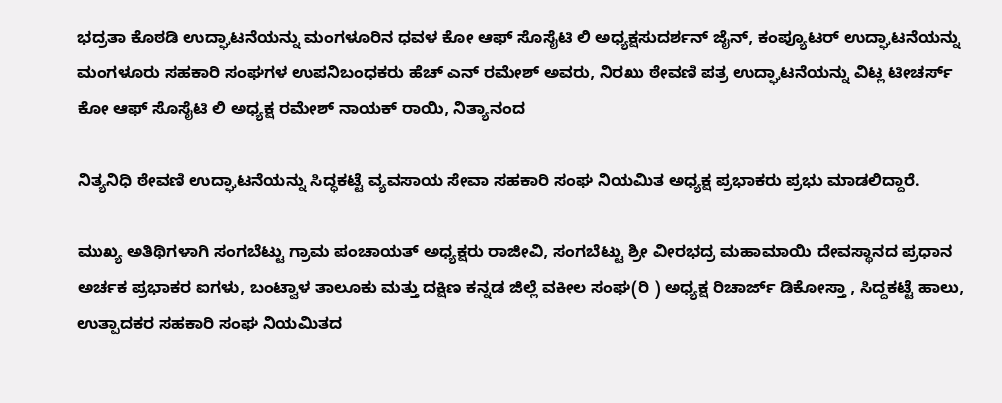ಭದ್ರತಾ ಕೊಠಡಿ ಉದ್ಘಾಟನೆಯನ್ನು ಮಂಗಳೂರಿನ ಧವಳ ಕೋ ಆಫ್ ಸೊಸೈಟಿ ಲಿ ಅಧ್ಯಕ್ಷಸುದರ್ಶನ್ ಜೈನ್, ಕಂಪ್ಯೂಟರ್ ಉದ್ಘಾಟನೆಯನ್ನು ಮಂಗಳೂರು ಸಹಕಾರಿ ಸಂಘಗಳ ಉಪನಿಬಂಧಕರು ಹೆಚ್ ಎನ್ ರಮೇಶ್ ಅವರು, ನಿರಖು ಠೇವಣಿ ಪತ್ರ ಉದ್ಘಾಟನೆಯನ್ನು ವಿಟ್ಲ ಟೀಚರ್ಸ್ ಕೋ ಆಫ್ ಸೊಸೈಟಿ ಲಿ ಅಧ್ಯಕ್ಷ ರಮೇಶ್ ನಾಯಕ್ ರಾಯಿ, ನಿತ್ಯಾನಂದ

ನಿತ್ಯನಿಧಿ ಠೇವಣಿ ಉದ್ಘಾಟನೆಯನ್ನು ಸಿದ್ಧಕಟ್ಟೆ ವ್ಯವಸಾಯ ಸೇವಾ ಸಹಕಾರಿ ಸಂಘ ನಿಯಮಿತ ಅಧ್ಯಕ್ಷ ಪ್ರಭಾಕರು ಪ್ರಭು ಮಾಡಲಿದ್ದಾರೆ.

ಮುಖ್ಯ ಅತಿಥಿಗಳಾಗಿ ಸಂಗಬೆಟ್ಟು ಗ್ರಾಮ ಪಂಚಾಯತ್ ಅಧ್ಯಕ್ಷರು ರಾಜೀವಿ, ಸಂಗಬೆಟ್ಟು ಶ್ರೀ ವೀರಭದ್ರ ಮಹಾಮಾಯಿ ದೇವಸ್ಥಾನದ ಪ್ರಧಾನ ಅರ್ಚಕ ಪ್ರಭಾಕರ ಐಗಳು, ಬಂಟ್ವಾಳ ತಾಲೂಕು ಮತ್ತು ದಕ್ಷಿಣ ಕನ್ನಡ ಜಿಲ್ಲೆ ವಕೀಲ ಸಂಘ(ರಿ ) ಅಧ್ಯಕ್ಷ ರಿಚಾರ್ಜ್ ಡಿಕೋಸ್ತಾ , ಸಿದ್ದಕಟ್ಟೆ ಹಾಲು, ಉತ್ಪಾದಕರ ಸಹಕಾರಿ ಸಂಘ ನಿಯಮಿತದ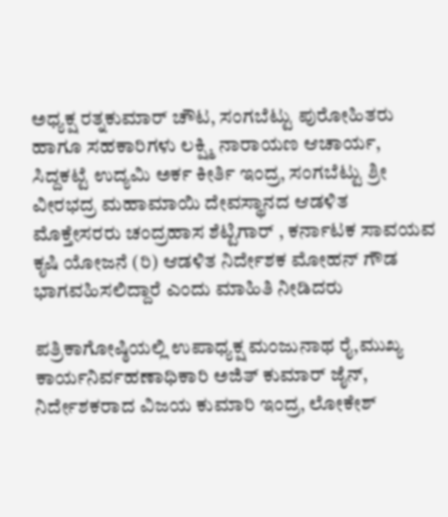ಅಧ್ಯಕ್ಷ ರತ್ನಕುಮಾರ್ ಚೌಟ, ಸಂಗಬೆಟ್ಟು ಪುರೋಹಿತರು ಹಾಗೂ ಸಹಕಾರಿಗಳು ಲಕ್ಷ್ಮಿ ನಾರಾಯಣ ಆಚಾರ್ಯ, ಸಿದ್ದಕಟ್ಟೆ ಉದ್ಯಮಿ ಅರ್ಕ ಕೀರ್ತಿ ಇಂದ್ರ, ಸಂಗಬೆಟ್ಟು ಶ್ರೀ ವೀರಭದ್ರ ಮಹಾಮಾಯಿ ದೇವಸ್ಥಾನದ ಆಡಳಿತ ಮೊಕ್ತೇಸರರು ಚಂದ್ರಹಾಸ ಶೆಟ್ಟಿಗಾರ್ , ಕರ್ನಾಟಕ ಸಾವಯವ ಕೃಷಿ ಯೋಜನೆ (ರಿ) ಆಡಳಿತ ನಿರ್ದೇಶಕ ಮೋಹನ್ ಗೌಡ ಭಾಗವಹಿಸಲಿದ್ದಾರೆ ಎಂದು ಮಾಹಿತಿ ನೀಡಿದರು

ಪತ್ರಿಕಾಗೋಷ್ಠಿಯಲ್ಲಿ ಉಪಾಧ್ಯಕ್ಷ ಮಂಜುನಾಥ ರೈ,ಮುಖ್ಯ ಕಾರ್ಯನಿರ್ವಹಣಾಧಿಕಾರಿ ಅಜಿತ್ ಕುಮಾ‌ರ್ ಜೈನ್, ನಿರ್ದೇಶಕರಾದ ವಿಜಯ ಕುಮಾರಿ ಇಂದ್ರ, ಲೋಕೇಶ್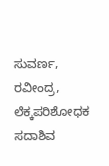ಸುವರ್ಣ, ರವೀಂದ್ರ, ಲೆಕ್ಕಪರಿಶೋಧಕ ಸದಾಶಿವ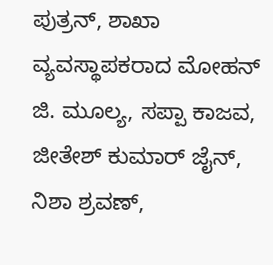ಪುತ್ರನ್‌, ಶಾಖಾ ವ್ಯವಸ್ಥಾಪಕರಾದ ಮೋಹನ್ ಜಿ. ಮೂಲ್ಯ, ಸಪ್ಪಾ ಕಾಜವ, ಜೀತೇಶ್ ಕುಮಾರ್ ಜೈನ್, ನಿಶಾ ಶ್ರವಣ್,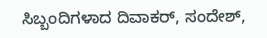ಸಿಬ್ಬಂದಿಗಳಾದ ದಿವಾಕರ್, ಸಂದೇಶ್,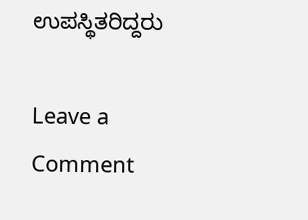ಉಪಸ್ಥಿತರಿದ್ದರು

Leave a Comment